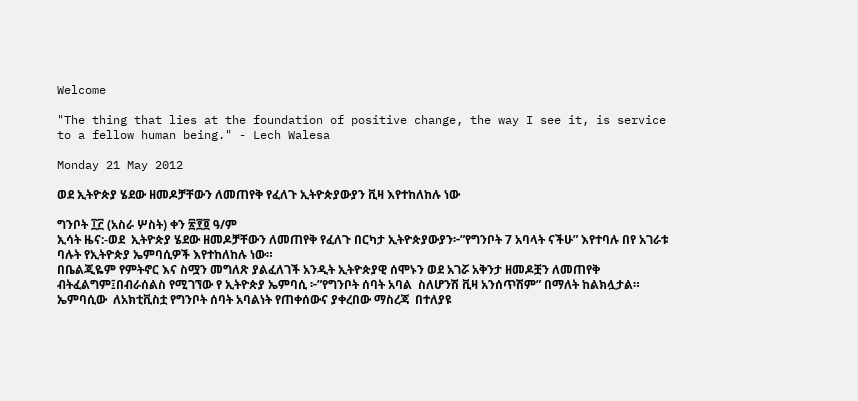Welcome

"The thing that lies at the foundation of positive change, the way I see it, is service to a fellow human being." - Lech Walesa

Monday 21 May 2012

ወደ ኢትዮጵያ ሄደው ዘመዶቻቸውን ለመጠየቅ የፈለጉ ኢትዮጵያውያን ቪዛ እየተከለከሉ ነው

ግንቦት ፲፫ (አስራ ሦስት) ቀን ፳፻፬ ዓ/ም
ኢሳት ዜና:-ወደ  ኢትዮጵያ ሄደው ዘመዶቻቸውን ለመጠየቅ የፈለጉ በርካታ ኢትዮጵያውያን፦”የግንቦት 7 አባላት ናችሁ” እየተባሉ በየ አገራቱ ባሉት የኢትዮጵያ ኤምባሲዎች እየተከለከሉ ነው።
በቤልጂዬም የምትኖር እና ስሟን መግለጽ ያልፈለገች አንዲት ኢትዮጵያዊ ሰሞኑን ወደ አገሯ አቅንታ ዘመዶቿን ለመጠየቅ ብትፈልግም፤በብራሰልስ የሚገኘው የ ኢትዮጵያ ኤምባሲ ፦”የግንቦት ሰባት አባል  ስለሆንሽ ቪዛ አንሰጥሽም” በማለት ከልክሏታል።
ኤምባሲው  ለአክቲቪስቷ የግንቦት ሰባት አባልነት የጠቀሰውና ያቀረበው ማስረጃ  በተለያዩ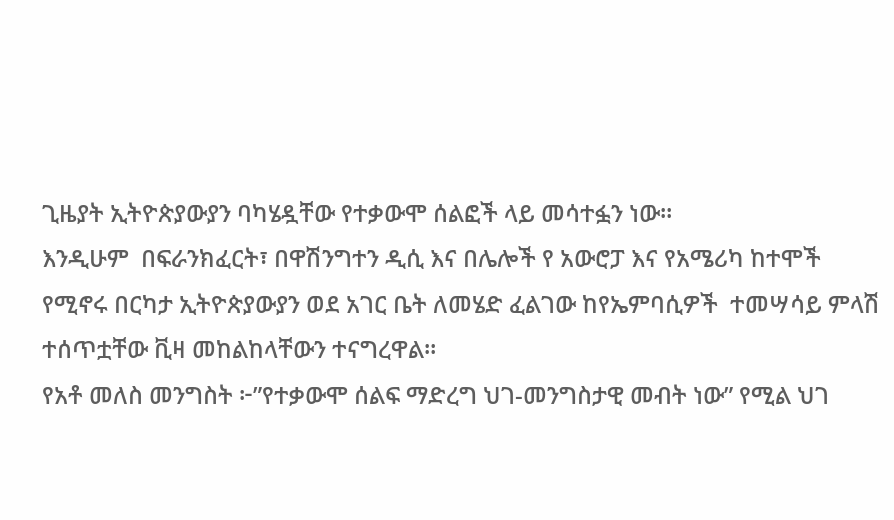ጊዜያት ኢትዮጵያውያን ባካሄዷቸው የተቃውሞ ሰልፎች ላይ መሳተፏን ነው።
እንዲሁም  በፍራንክፈርት፣ በዋሽንግተን ዲሲ እና በሌሎች የ አውሮፓ እና የአሜሪካ ከተሞች የሚኖሩ በርካታ ኢትዮጵያውያን ወደ አገር ቤት ለመሄድ ፈልገው ከየኤምባሲዎች  ተመሣሳይ ምላሽ ተሰጥቷቸው ቪዛ መከልከላቸውን ተናግረዋል።
የአቶ መለስ መንግስት ፦”የተቃውሞ ሰልፍ ማድረግ ህገ-መንግስታዊ መብት ነው” የሚል ህገ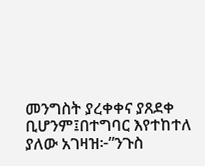መንግስት ያረቀቀና ያጸደቀ ቢሆንም፤በተግባር እየተከተለ ያለው አገዛዝ፦”ንጉስ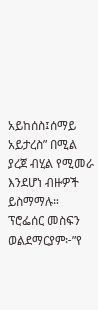አይከሰስ፤ሰማይ አይታረስ” በሚል ያረጀ ብሂል የሚመራ  እንደሆነ ብዙዎች ይስማማሉ።
ፕሮፌሰር መስፍን ወልደማርያም፦”የ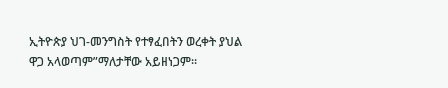ኢትዮጵያ ህገ-መንግስት የተፃፈበትን ወረቀት ያህል ዋጋ አላወጣም”ማለታቸው አይዘነጋም።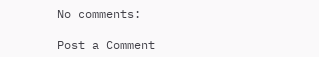No comments:

Post a Comment